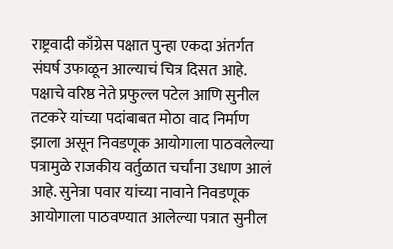राष्ट्रवादी काँग्रेस पक्षात पुन्हा एकदा अंतर्गत संघर्ष उफाळून आल्याचं चित्र दिसत आहे. पक्षाचे वरिष्ठ नेते प्रफुल्ल पटेल आणि सुनील तटकरे यांच्या पदांबाबत मोठा वाद निर्माण झाला असून निवडणूक आयोगाला पाठवलेल्या पत्रामुळे राजकीय वर्तुळात चर्चांना उधाण आलं आहे. सुनेत्रा पवार यांच्या नावाने निवडणूक आयोगाला पाठवण्यात आलेल्या पत्रात सुनील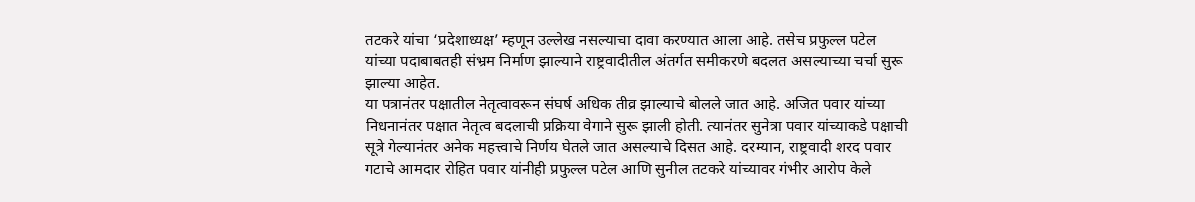तटकरे यांचा ‘प्रदेशाध्यक्ष’ म्हणून उल्लेख नसल्याचा दावा करण्यात आला आहे. तसेच प्रफुल्ल पटेल यांच्या पदाबाबतही संभ्रम निर्माण झाल्याने राष्ट्रवादीतील अंतर्गत समीकरणे बदलत असल्याच्या चर्चा सुरू झाल्या आहेत.
या पत्रानंतर पक्षातील नेतृत्वावरून संघर्ष अधिक तीव्र झाल्याचे बोलले जात आहे. अजित पवार यांच्या निधनानंतर पक्षात नेतृत्व बदलाची प्रक्रिया वेगाने सुरू झाली होती. त्यानंतर सुनेत्रा पवार यांच्याकडे पक्षाची सूत्रे गेल्यानंतर अनेक महत्त्वाचे निर्णय घेतले जात असल्याचे दिसत आहे. दरम्यान, राष्ट्रवादी शरद पवार गटाचे आमदार रोहित पवार यांनीही प्रफुल्ल पटेल आणि सुनील तटकरे यांच्यावर गंभीर आरोप केले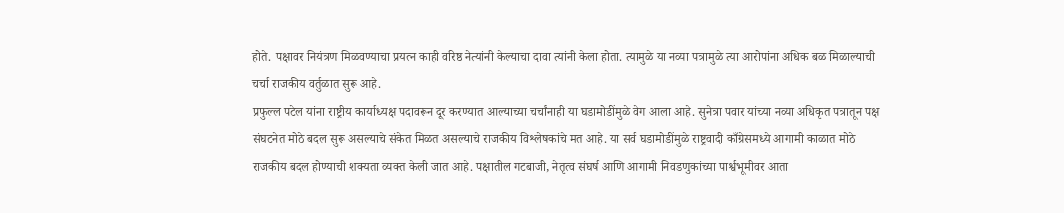होते. पक्षावर नियंत्रण मिळवण्याचा प्रयत्न काही वरिष्ठ नेत्यांनी केल्याचा दावा त्यांनी केला होता. त्यामुळे या नव्या पत्रामुळे त्या आरोपांना अधिक बळ मिळाल्याची चर्चा राजकीय वर्तुळात सुरू आहे.
प्रफुल्ल पटेल यांना राष्ट्रीय कार्याध्यक्ष पदावरून दूर करण्यात आल्याच्या चर्चांनाही या घडामोडींमुळे वेग आला आहे. सुनेत्रा पवार यांच्या नव्या अधिकृत पत्रातून पक्ष संघटनेत मोठे बदल सुरू असल्याचे संकेत मिळत असल्याचे राजकीय विश्लेषकांचे मत आहे. या सर्व घडामोडींमुळे राष्ट्रवादी काँग्रेसमध्ये आगामी काळात मोठे राजकीय बदल होण्याची शक्यता व्यक्त केली जात आहे. पक्षातील गटबाजी, नेतृत्व संघर्ष आणि आगामी निवडणुकांच्या पार्श्वभूमीवर आता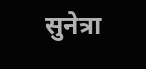सुनेत्रा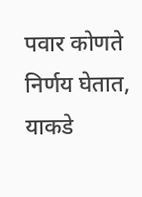पवार कोणते निर्णय घेतात, याकडे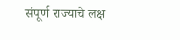संपूर्ण राज्याचे लक्ष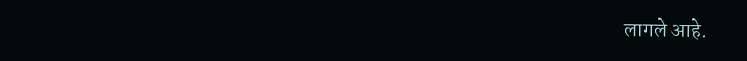लागले आहे.